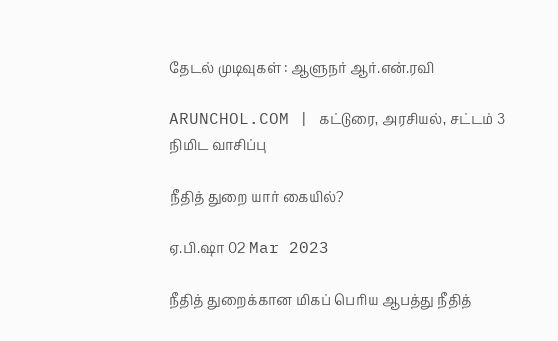தேடல் முடிவுகள் : ஆளுநர் ஆர்.என்.ரவி

ARUNCHOL.COM | கட்டுரை, அரசியல், சட்டம் 3 நிமிட வாசிப்பு

நீதித் துறை யார் கையில்?

ஏ.பி.ஷா 02 Mar 2023

நீதித் துறைக்கான மிகப் பெரிய ஆபத்து நீதித்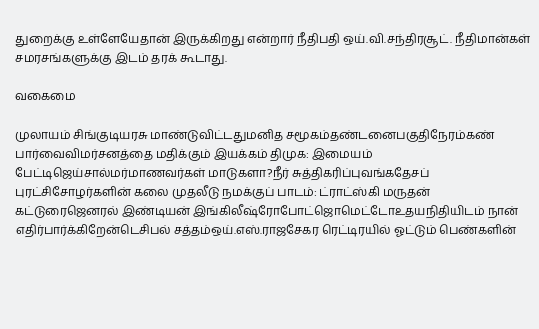துறைக்கு உள்ளேயேதான் இருக்கிறது என்றார் நீதிபதி ஒய்.வி.சந்திரசூட். நீதிமான்கள் சமரசங்களுக்கு இடம் தரக் கூடாது.

வகைமை

முலாயம் சிங்குடியரசு மாண்டுவிட்டதுமனித சமூகம்தண்டனைபகுதிநேரம்கண் பார்வைவிமர்சனத்தை மதிக்கும் இயக்கம் திமுக: இமையம் பேட்டிஜெய்சால்மர்மாணவர்கள் மாடுகளா?நீர் சுத்திகரிப்புவங்கதேசப் புரட்சிசோழர்களின் கலை முதலீடு நமக்குப் பாடம்: ட்ராட்ஸ்கி மருதன் கட்டுரைஜெனரல் இண்டியன் இங்கிலீஷ்ரோபோட்ஜொமெட்டோஉதயநிதியிடம் நான் எதிர்பார்க்கிறேன்டெசிபல் சத்தம்ஒய்.எஸ்.ராஜசேகர ரெட்டிரயில் ஓட்டும் பெண்களின்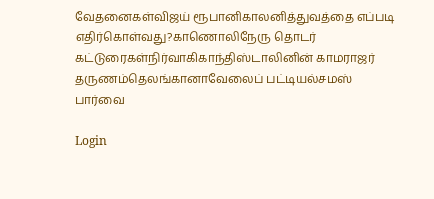வேதனைகள்விஜய் ரூபானிகாலனித்துவத்தை எப்படி எதிர்கொள்வது?காணொலிநேரு தொடர் கட்டுரைகள்நிர்வாகிகாந்திஸ்டாலினின் காமராஜர் தருணம்தெலங்கானாவேலைப் பட்டியல்சமஸ் பார்வை

Login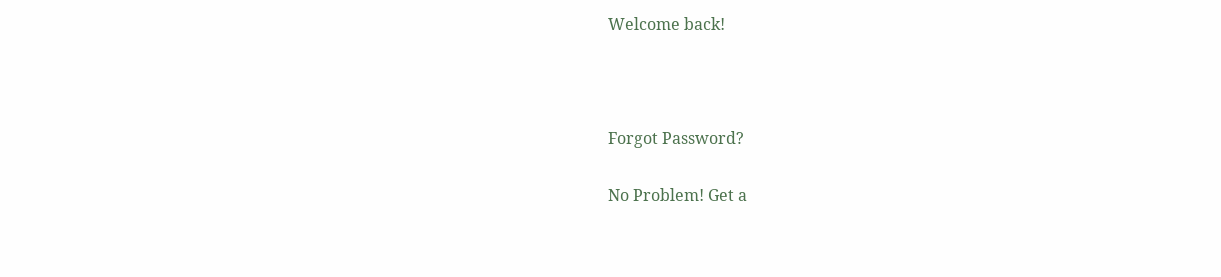Welcome back!



Forgot Password?

No Problem! Get a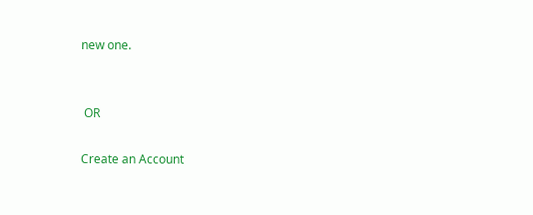new one.


 OR

Create an Account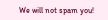We will not spam you!